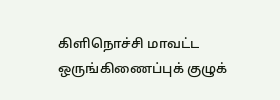கிளிநொச்சி மாவட்ட ஒருங்கிணைப்புக் குழுக்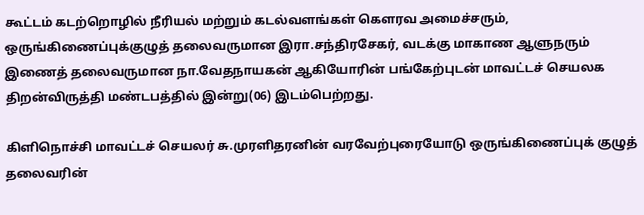கூட்டம் கடற்றொழில் நீரியல் மற்றும் கடல்வளங்கள் கௌரவ அமைச்சரும், ஒருங்கிணைப்புக்குழுத் தலைவருமான இரா.சந்திரசேகர், வடக்கு மாகாண ஆளுநரும் இணைத் தலைவருமான நா.வேதநாயகன் ஆகியோரின் பங்கேற்புடன் மாவட்டச் செயலக திறன்விருத்தி மண்டபத்தில் இன்று(06) இடம்பெற்றது.

கிளிநொச்சி மாவட்டச் செயலர் சு.முரளிதரனின் வரவேற்புரையோடு ஒருங்கிணைப்புக் குழுத் தலைவரின்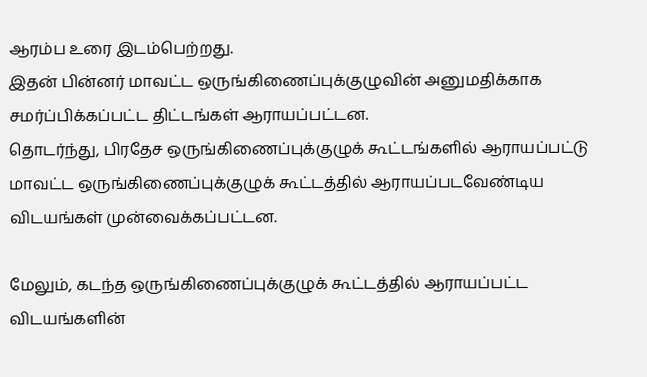ஆரம்ப உரை இடம்பெற்றது.
இதன் பின்னர் மாவட்ட ஒருங்கிணைப்புக்குழுவின் அனுமதிக்காக சமர்ப்பிக்கப்பட்ட திட்டங்கள் ஆராயப்பட்டன.
தொடர்ந்து, பிரதேச ஒருங்கிணைப்புக்குழுக் கூட்டங்களில் ஆராயப்பட்டு மாவட்ட ஒருங்கிணைப்புக்குழுக் கூட்டத்தில் ஆராயப்படவேண்டிய விடயங்கள் முன்வைக்கப்பட்டன.

மேலும், கடந்த ஒருங்கிணைப்புக்குழுக் கூட்டத்தில் ஆராயப்பட்ட விடயங்களின்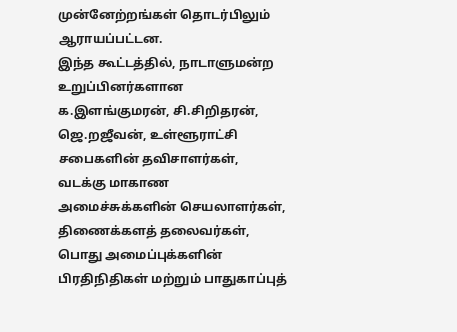முன்னேற்றங்கள் தொடர்பிலும் ஆராயப்பட்டன.
இந்த கூட்டத்தில், நாடாளுமன்ற உறுப்பினர்களான க.இளங்குமரன், சி.சிறிதரன், ஜெ.றஜீவன், உள்ளூராட்சி சபைகளின் தவிசாளர்கள், வடக்கு மாகாண அமைச்சுக்களின் செயலாளர்கள், திணைக்களத் தலைவர்கள், பொது அமைப்புக்களின் பிரதிநிதிகள் மற்றும் பாதுகாப்புத்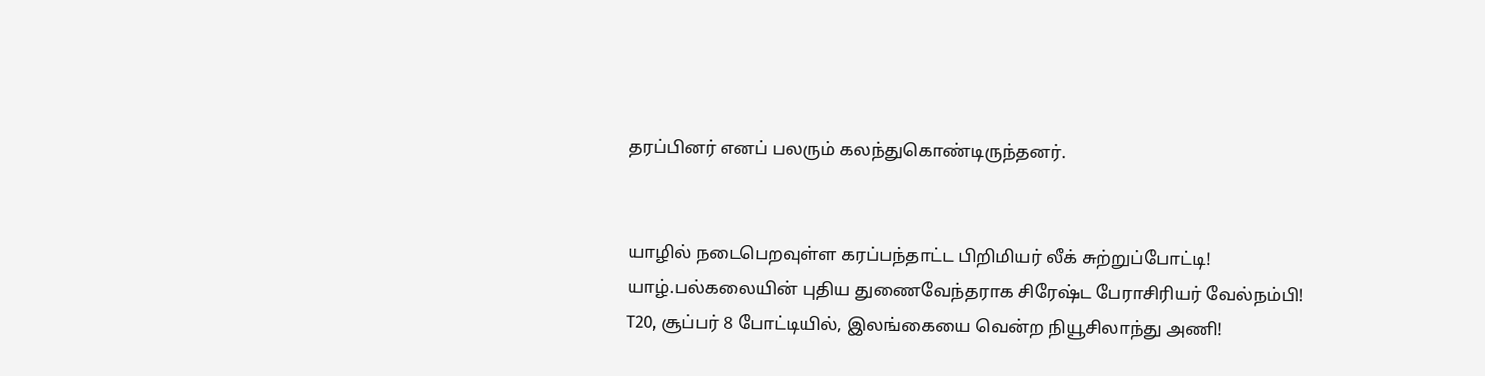தரப்பினர் எனப் பலரும் கலந்துகொண்டிருந்தனர்.


யாழில் நடைபெறவுள்ள கரப்பந்தாட்ட பிறிமியர் லீக் சுற்றுப்போட்டி!
யாழ்.பல்கலையின் புதிய துணைவேந்தராக சிரேஷ்ட பேராசிரியர் வேல்நம்பி!
T20, சூப்பர் 8 போட்டியில், இலங்கையை வென்ற நியூசிலாந்து அணி!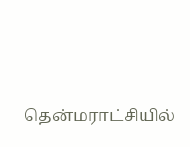தென்மராட்சியில்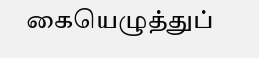கையெழுத்துப்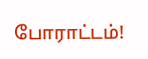போராட்டம்!